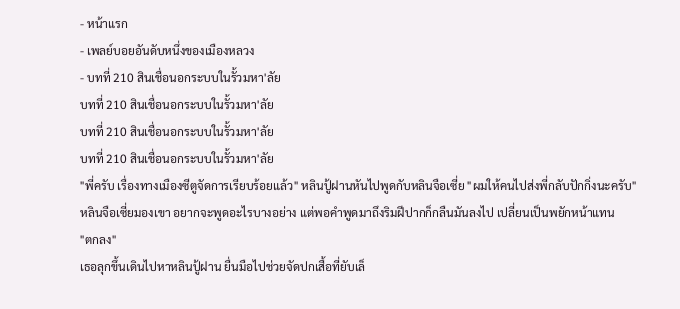- หน้าแรก
- เพลย์บอยอันดับหนึ่งของเมืองหลวง
- บทที่ 210 สินเชื่อนอกระบบในรั้วมหา'ลัย
บทที่ 210 สินเชื่อนอกระบบในรั้วมหา'ลัย
บทที่ 210 สินเชื่อนอกระบบในรั้วมหา'ลัย
บทที่ 210 สินเชื่อนอกระบบในรั้วมหา'ลัย
"พี่ครับ เรื่องทางเมืองซีตูจัดการเรียบร้อยแล้ว" หลินปู้ฝานหันไปพูดกับหลินจือเซี่ย "ผมให้คนไปส่งพี่กลับปักกิ่งนะครับ"
หลินจือเซี่ยมองเขา อยากจะพูดอะไรบางอย่าง แต่พอคำพูดมาถึงริมฝีปากก็กลืนมันลงไป เปลี่ยนเป็นพยักหน้าแทน
"ตกลง"
เธอลุกขึ้นเดินไปหาหลินปู้ฝาน ยื่นมือไปช่วยจัดปกเสื้อที่ยับเล็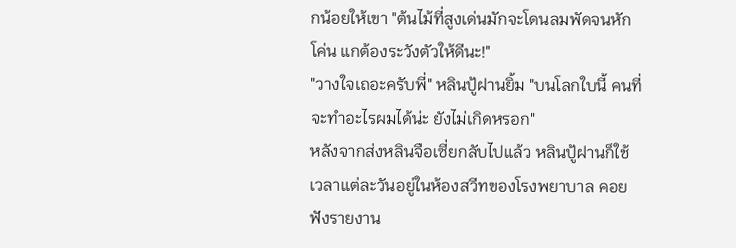กน้อยให้เขา "ต้นไม้ที่สูงเด่นมักจะโดนลมพัดจนหักโค่น แกต้องระวังตัวให้ดีนะ!"
"วางใจเถอะครับพี่" หลินปู้ฝานยิ้ม "บนโลกใบนี้ คนที่จะทำอะไรผมได้น่ะ ยังไม่เกิดหรอก"
หลังจากส่งหลินจือเซี่ยกลับไปแล้ว หลินปู้ฝานก็ใช้เวลาแต่ละวันอยู่ในห้องสวีทของโรงพยาบาล คอยฟังรายงาน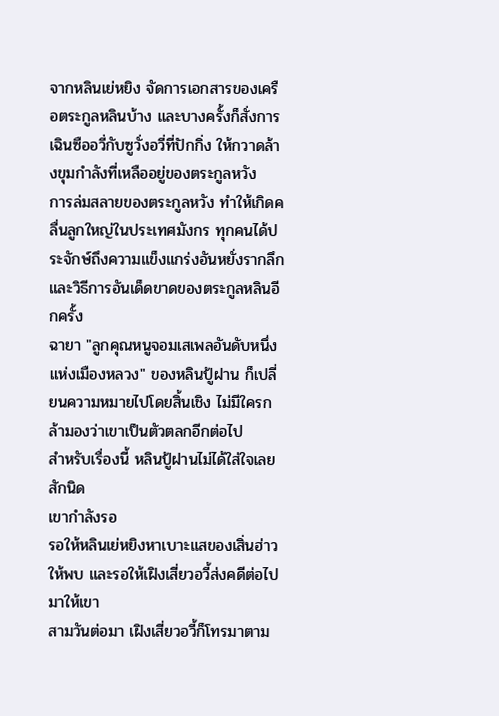จากหลินเย่หยิง จัดการเอกสารของเครือตระกูลหลินบ้าง และบางครั้งก็สั่งการเฉินซืออวี่กับซูวั่งอวี่ที่ปักกิ่ง ให้กวาดล้างขุมกำลังที่เหลืออยู่ของตระกูลหวัง
การล่มสลายของตระกูลหวัง ทำให้เกิดคลื่นลูกใหญ่ในประเทศมังกร ทุกคนได้ประจักษ์ถึงความแข็งแกร่งอันหยั่งรากลึก และวิธีการอันเด็ดขาดของตระกูลหลินอีกครั้ง
ฉายา "ลูกคุณหนูจอมเสเพลอันดับหนึ่งแห่งเมืองหลวง" ของหลินปู้ฝาน ก็เปลี่ยนความหมายไปโดยสิ้นเชิง ไม่มีใครกล้ามองว่าเขาเป็นตัวตลกอีกต่อไป
สำหรับเรื่องนี้ หลินปู้ฝานไม่ได้ใส่ใจเลยสักนิด
เขากำลังรอ
รอให้หลินเย่หยิงหาเบาะแสของเสิ่นฮ่าวให้พบ และรอให้เฝิงเสี่ยวอวี้ส่งคดีต่อไปมาให้เขา
สามวันต่อมา เฝิงเสี่ยวอวี้ก็โทรมาตาม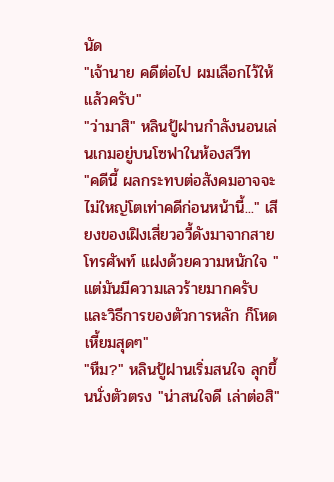นัด
"เจ้านาย คดีต่อไป ผมเลือกไว้ให้แล้วครับ"
"ว่ามาสิ" หลินปู้ฝานกำลังนอนเล่นเกมอยู่บนโซฟาในห้องสวีท
"คดีนี้ ผลกระทบต่อสังคมอาจจะไม่ใหญ่โตเท่าคดีก่อนหน้านี้..." เสียงของเฝิงเสี่ยวอวี้ดังมาจากสายโทรศัพท์ แฝงด้วยความหนักใจ "แต่มันมีความเลวร้ายมากครับ และวิธีการของตัวการหลัก ก็โหดเหี้ยมสุดๆ"
"หืม?" หลินปู้ฝานเริ่มสนใจ ลุกขึ้นนั่งตัวตรง "น่าสนใจดี เล่าต่อสิ"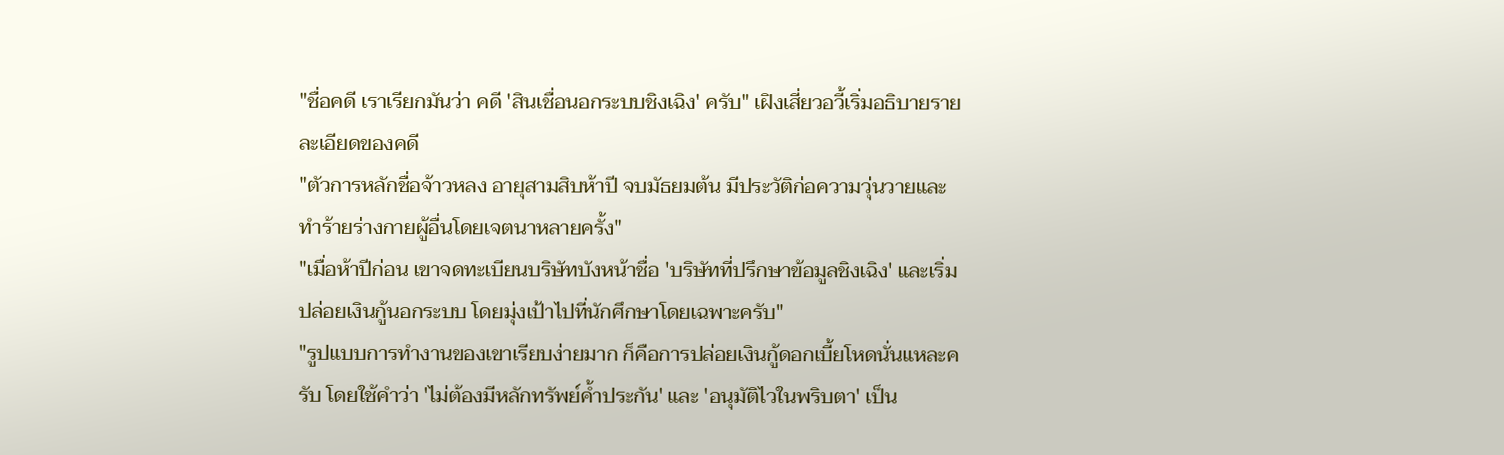"ชื่อคดี เราเรียกมันว่า คดี 'สินเชื่อนอกระบบชิงเฉิง' ครับ" เฝิงเสี่ยวอวี้เริ่มอธิบายรายละเอียดของคดี
"ตัวการหลักชื่อจ้าวหลง อายุสามสิบห้าปี จบมัธยมต้น มีประวัติก่อความวุ่นวายและทำร้ายร่างกายผู้อื่นโดยเจตนาหลายครั้ง"
"เมื่อห้าปีก่อน เขาจดทะเบียนบริษัทบังหน้าชื่อ 'บริษัทที่ปรึกษาข้อมูลชิงเฉิง' และเริ่มปล่อยเงินกู้นอกระบบ โดยมุ่งเป้าไปที่นักศึกษาโดยเฉพาะครับ"
"รูปแบบการทำงานของเขาเรียบง่ายมาก ก็คือการปล่อยเงินกู้ดอกเบี้ยโหดนั่นแหละครับ โดยใช้คำว่า 'ไม่ต้องมีหลักทรัพย์ค้ำประกัน' และ 'อนุมัติไวในพริบตา' เป็น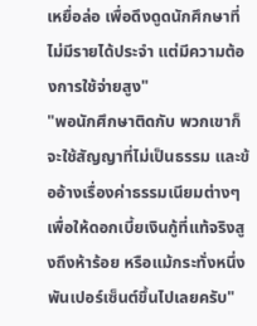เหยื่อล่อ เพื่อดึงดูดนักศึกษาที่ไม่มีรายได้ประจำ แต่มีความต้องการใช้จ่ายสูง"
"พอนักศึกษาติดกับ พวกเขาก็จะใช้สัญญาที่ไม่เป็นธรรม และข้ออ้างเรื่องค่าธรรมเนียมต่างๆ เพื่อให้ดอกเบี้ยเงินกู้ที่แท้จริงสูงถึงห้าร้อย หรือแม้กระทั่งหนึ่งพันเปอร์เซ็นต์ขึ้นไปเลยครับ"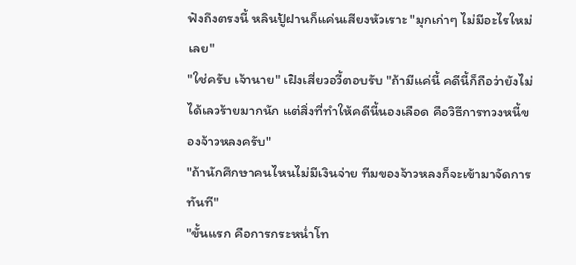ฟังถึงตรงนี้ หลินปู้ฝานก็แค่นเสียงหัวเราะ "มุกเก่าๆ ไม่มีอะไรใหม่เลย"
"ใช่ครับ เจ้านาย" เฝิงเสี่ยวอวี้ตอบรับ "ถ้ามีแค่นี้ คดีนี้ก็ถือว่ายังไม่ได้เลวร้ายมากนัก แต่สิ่งที่ทำให้คดีนี้นองเลือด คือวิธีการทวงหนี้ของจ้าวหลงครับ"
"ถ้านักศึกษาคนไหนไม่มีเงินจ่าย ทีมของจ้าวหลงก็จะเข้ามาจัดการทันที"
"ขั้นแรก คือการกระหน่ำโท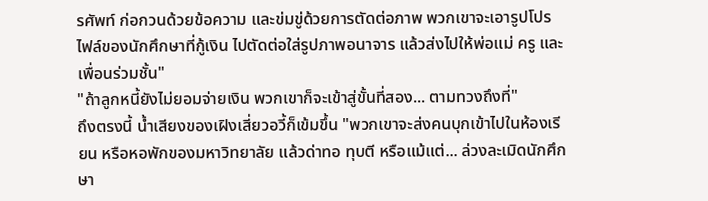รศัพท์ ก่อกวนด้วยข้อความ และข่มขู่ด้วยการตัดต่อภาพ พวกเขาจะเอารูปโปรไฟล์ของนักศึกษาที่กู้เงิน ไปตัดต่อใส่รูปภาพอนาจาร แล้วส่งไปให้พ่อแม่ ครู และเพื่อนร่วมชั้น"
"ถ้าลูกหนี้ยังไม่ยอมจ่ายเงิน พวกเขาก็จะเข้าสู่ขั้นที่สอง... ตามทวงถึงที่"
ถึงตรงนี้ น้ำเสียงของเฝิงเสี่ยวอวี้ก็เข้มขึ้น "พวกเขาจะส่งคนบุกเข้าไปในห้องเรียน หรือหอพักของมหาวิทยาลัย แล้วด่าทอ ทุบตี หรือแม้แต่... ล่วงละเมิดนักศึกษา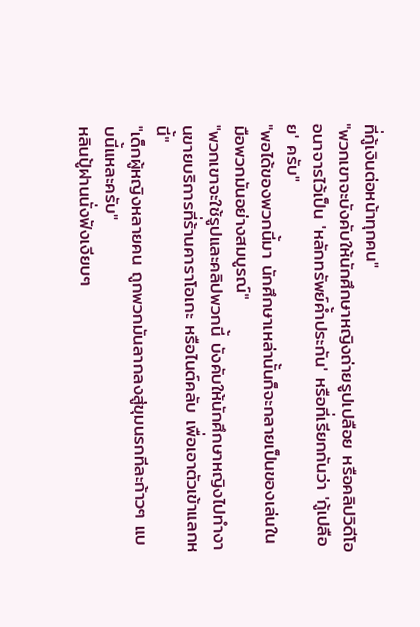ที่กู้เงินต่อหน้าทุกคน"
"พวกเขาจะบังคับให้นักศึกษาหญิงถ่ายรูปเปลือย หรือคลิปวิดีโออนาจารไว้เป็น 'หลักทรัพย์ค้ำประกัน' หรือที่เรียกกันว่า 'กู้เปลือย' ครับ"
"พอได้ของพวกนี้มา นักศึกษาเหล่านั้นก็จะกลายเป็นของเล่นในมือพวกมันอย่างสมบูรณ์"
"พวกเขาจะใช้รูปและคลิปพวกนี้ บังคับให้นักศึกษาหญิงไปทำงานขายบริการที่ร้านคาราโอเกะ หรือไนต์คลับ เพื่อเอาตัวเข้าแลกหนี้"
"เด็กผู้หญิงหลายคน ถูกพวกมันลากลงสู่ขุมนรกทีละก้าวๆ แบบนี้แหละครับ"
หลินปู้ฝานนั่งฟังเงียบๆ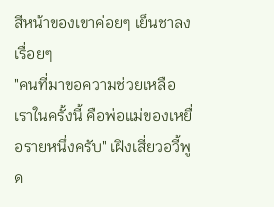สีหน้าของเขาค่อยๆ เย็นชาลงเรื่อยๆ
"คนที่มาขอความช่วยเหลือเราในครั้งนี้ คือพ่อแม่ของเหยื่อรายหนึ่งครับ" เฝิงเสี่ยวอวี้พูด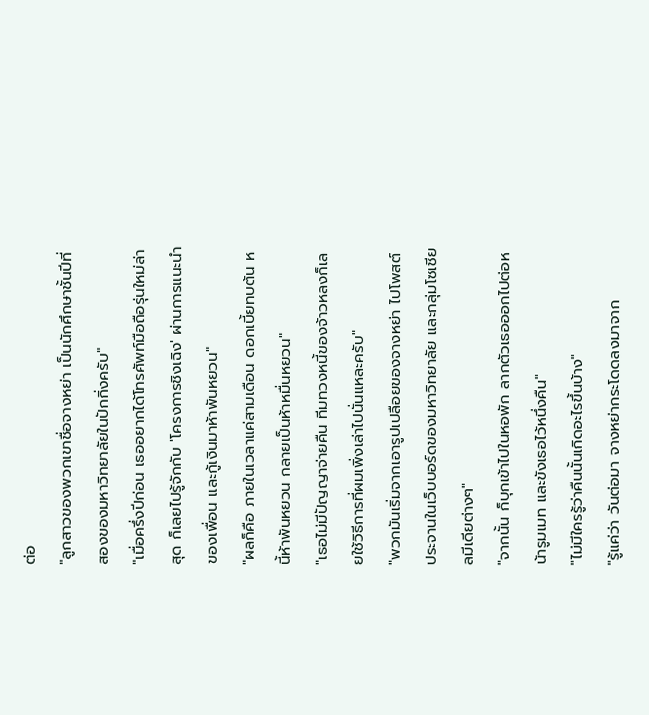ต่อ
"ลูกสาวของพวกเขาชื่อจางหย่า เป็นนักศึกษาชั้นปีที่สองของมหาวิทยาลัยในปักกิ่งครับ"
"เมื่อครึ่งปีก่อน เธออยากได้โทรศัพท์มือถือรุ่นใหม่ล่าสุด ก็เลยไปรู้จักกับ 'โครงการชิงเฉิง' ผ่านการแนะนำของเพื่อน และกู้เงินมาห้าพันหยวน"
"ผลก็คือ ภายในเวลาแค่สามเดือน ดอกเบี้ยทบต้น หนี้ห้าพันหยวน กลายเป็นห้าหมื่นหยวน"
"เธอไม่มีปัญญาจ่ายคืน ทีมทวงหนี้ของจ้าวหลงก็เลยใช้วิธีการที่ผมเพิ่งเล่าไปนั่นแหละครับ"
"พวกมันเริ่มจากเอารูปเปลือยของจางหย่า ไปโพสต์ประจานในเว็บบอร์ดของมหาวิทยาลัย และกลุ่มโซเชียลมีเดียต่างๆ"
"จากนั้น ก็บุกเข้าไปในหอพัก ลากตัวเธอออกไปต่อหน้ารูมเมท และขังเธอไว้หนึ่งคืน"
"ไม่มีใครรู้ว่าคืนนั้นเกิดอะไรขึ้นบ้าง"
"รู้แค่ว่า วันต่อมา จางหย่ากระโดดลงมาจาก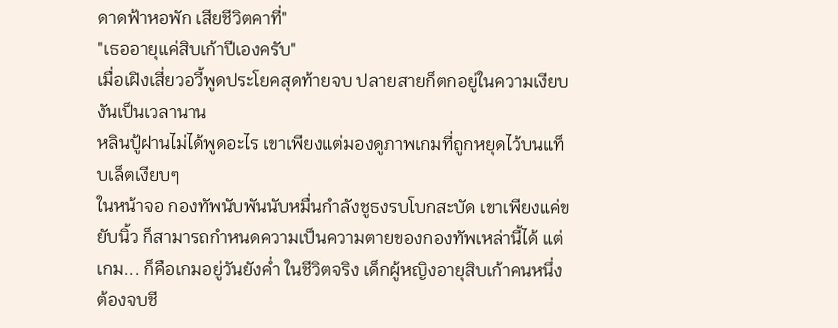ดาดฟ้าหอพัก เสียชีวิตคาที่"
"เธออายุแค่สิบเก้าปีเองครับ"
เมื่อเฝิงเสี่ยวอวี้พูดประโยคสุดท้ายจบ ปลายสายก็ตกอยู่ในความเงียบงันเป็นเวลานาน
หลินปู้ฝานไม่ได้พูดอะไร เขาเพียงแต่มองดูภาพเกมที่ถูกหยุดไว้บนแท็บเล็ตเงียบๆ
ในหน้าจอ กองทัพนับพันนับหมื่นกำลังชูธงรบโบกสะบัด เขาเพียงแค่ขยับนิ้ว ก็สามารถกำหนดความเป็นความตายของกองทัพเหล่านี้ได้ แต่เกม... ก็คือเกมอยู่วันยังค่ำ ในชีวิตจริง เด็กผู้หญิงอายุสิบเก้าคนหนึ่ง ต้องจบชี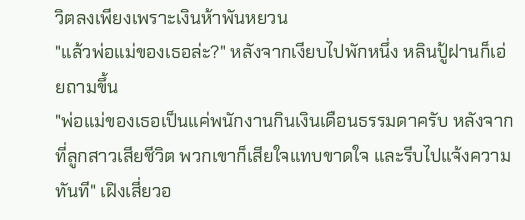วิตลงเพียงเพราะเงินห้าพันหยวน
"แล้วพ่อแม่ของเธอล่ะ?" หลังจากเงียบไปพักหนึ่ง หลินปู้ฝานก็เอ่ยถามขึ้น
"พ่อแม่ของเธอเป็นแค่พนักงานกินเงินเดือนธรรมดาครับ หลังจากที่ลูกสาวเสียชีวิต พวกเขาก็เสียใจแทบขาดใจ และรีบไปแจ้งความทันที" เฝิงเสี่ยวอ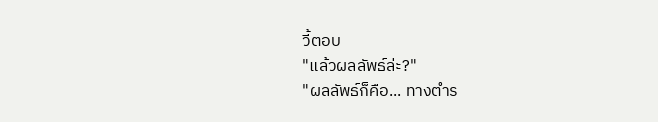วี้ตอบ
"แล้วผลลัพธ์ล่ะ?"
"ผลลัพธ์ก็คือ... ทางตำร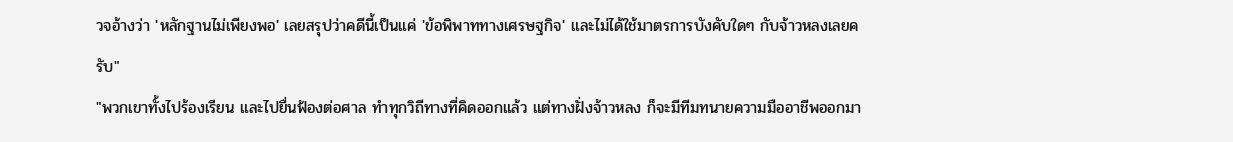วจอ้างว่า 'หลักฐานไม่เพียงพอ' เลยสรุปว่าคดีนี้เป็นแค่ 'ข้อพิพาททางเศรษฐกิจ' และไม่ได้ใช้มาตรการบังคับใดๆ กับจ้าวหลงเลยครับ"
"พวกเขาทั้งไปร้องเรียน และไปยื่นฟ้องต่อศาล ทำทุกวิถีทางที่คิดออกแล้ว แต่ทางฝั่งจ้าวหลง ก็จะมีทีมทนายความมืออาชีพออกมา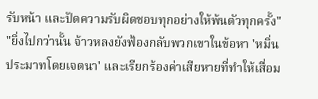รับหน้า และปัดความรับผิดชอบทุกอย่างให้พ้นตัวทุกครั้ง"
"ยิ่งไปกว่านั้น จ้าวหลงยังฟ้องกลับพวกเขาในข้อหา 'หมิ่นประมาทโดยเจตนา' และเรียกร้องค่าเสียหายที่ทำให้เสื่อม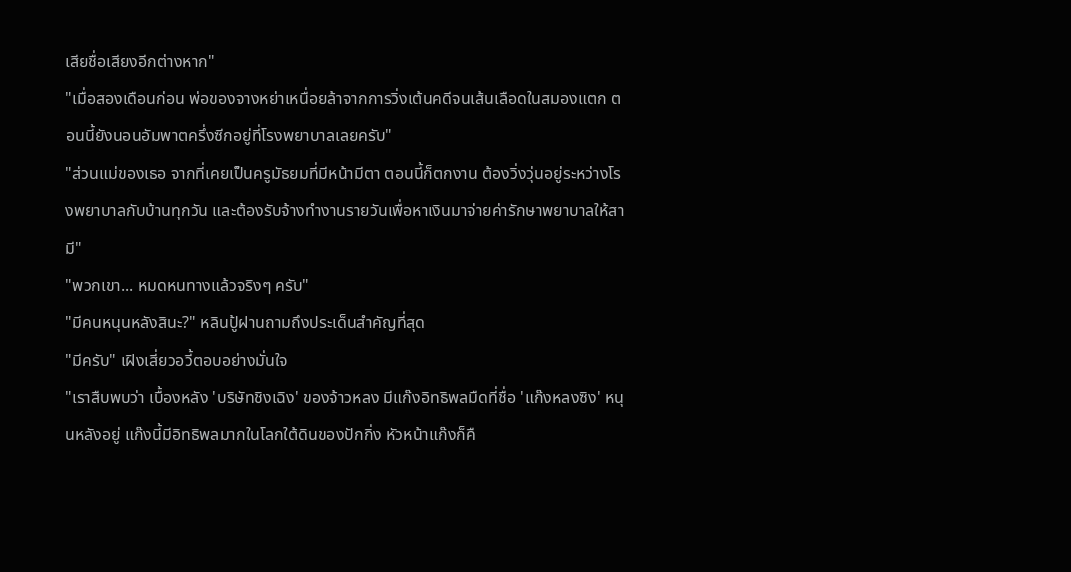เสียชื่อเสียงอีกต่างหาก"
"เมื่อสองเดือนก่อน พ่อของจางหย่าเหนื่อยล้าจากการวิ่งเต้นคดีจนเส้นเลือดในสมองแตก ตอนนี้ยังนอนอัมพาตครึ่งซีกอยู่ที่โรงพยาบาลเลยครับ"
"ส่วนแม่ของเธอ จากที่เคยเป็นครูมัธยมที่มีหน้ามีตา ตอนนี้ก็ตกงาน ต้องวิ่งวุ่นอยู่ระหว่างโรงพยาบาลกับบ้านทุกวัน และต้องรับจ้างทำงานรายวันเพื่อหาเงินมาจ่ายค่ารักษาพยาบาลให้สามี"
"พวกเขา... หมดหนทางแล้วจริงๆ ครับ"
"มีคนหนุนหลังสินะ?" หลินปู้ฝานถามถึงประเด็นสำคัญที่สุด
"มีครับ" เฝิงเสี่ยวอวี้ตอบอย่างมั่นใจ
"เราสืบพบว่า เบื้องหลัง 'บริษัทชิงเฉิง' ของจ้าวหลง มีแก๊งอิทธิพลมืดที่ชื่อ 'แก๊งหลงซิง' หนุนหลังอยู่ แก๊งนี้มีอิทธิพลมากในโลกใต้ดินของปักกิ่ง หัวหน้าแก๊งก็คื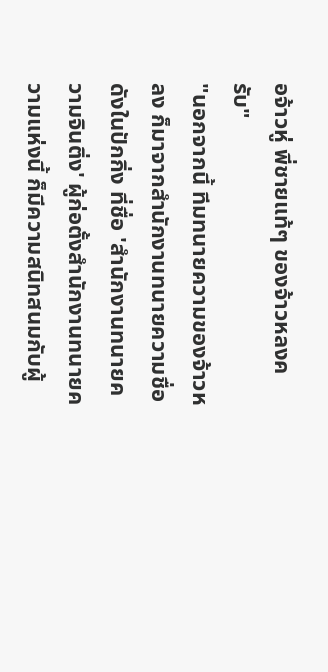อจ้าวหู่ พี่ชายแท้ๆ ของจ้าวหลงครับ"
"นอกจากนี้ ทีมทนายความของจ้าวหลง ก็มาจากสำนักงานทนายความชื่อดังในปักกิ่ง ที่ชื่อ 'สำนักงานทนายความจินติ่ง' ผู้ก่อตั้งสำนักงานทนายความแห่งนี้ ก็มีความสนิทสนมกับผู้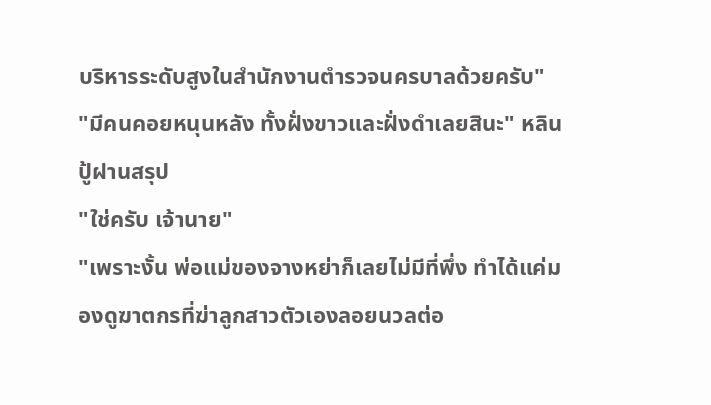บริหารระดับสูงในสำนักงานตำรวจนครบาลด้วยครับ"
"มีคนคอยหนุนหลัง ทั้งฝั่งขาวและฝั่งดำเลยสินะ" หลินปู้ฝานสรุป
"ใช่ครับ เจ้านาย"
"เพราะงั้น พ่อแม่ของจางหย่าก็เลยไม่มีที่พึ่ง ทำได้แค่มองดูฆาตกรที่ฆ่าลูกสาวตัวเองลอยนวลต่อ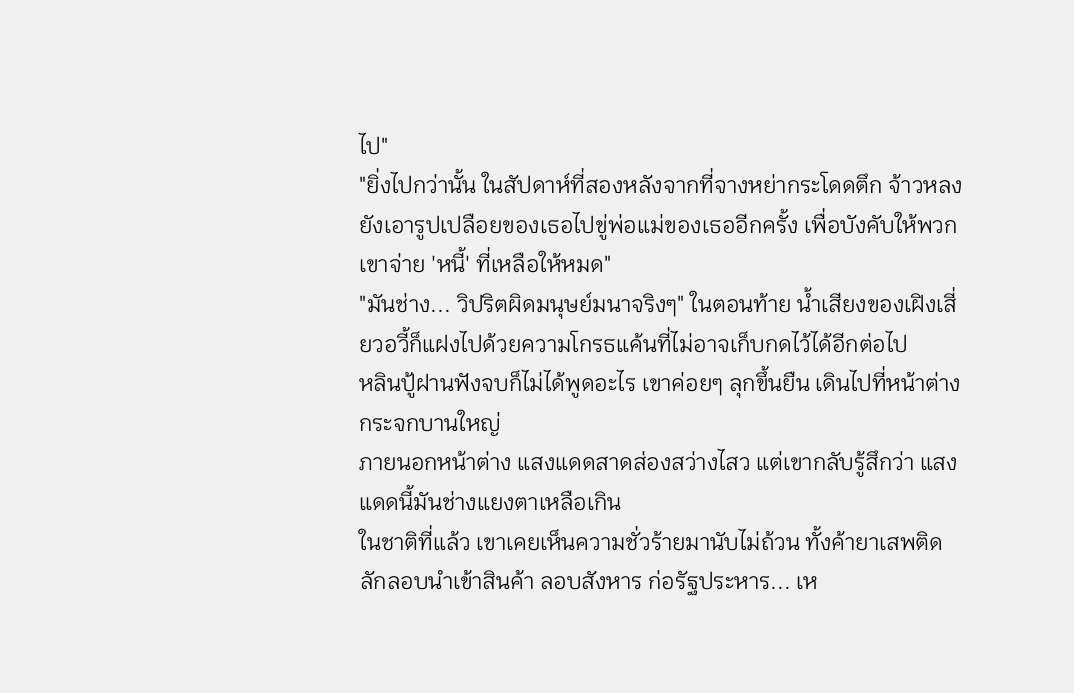ไป"
"ยิ่งไปกว่านั้น ในสัปดาห์ที่สองหลังจากที่จางหย่ากระโดดตึก จ้าวหลงยังเอารูปเปลือยของเธอไปขู่พ่อแม่ของเธออีกครั้ง เพื่อบังคับให้พวกเขาจ่าย 'หนี้' ที่เหลือให้หมด"
"มันช่าง... วิปริตผิดมนุษย์มนาจริงๆ" ในตอนท้าย น้ำเสียงของเฝิงเสี่ยวอวี้ก็แฝงไปด้วยความโกรธแค้นที่ไม่อาจเก็บกดไว้ได้อีกต่อไป
หลินปู้ฝานฟังจบก็ไม่ได้พูดอะไร เขาค่อยๆ ลุกขึ้นยืน เดินไปที่หน้าต่างกระจกบานใหญ่
ภายนอกหน้าต่าง แสงแดดสาดส่องสว่างไสว แต่เขากลับรู้สึกว่า แสงแดดนี้มันช่างแยงตาเหลือเกิน
ในชาติที่แล้ว เขาเคยเห็นความชั่วร้ายมานับไม่ถ้วน ทั้งค้ายาเสพติด ลักลอบนำเข้าสินค้า ลอบสังหาร ก่อรัฐประหาร... เห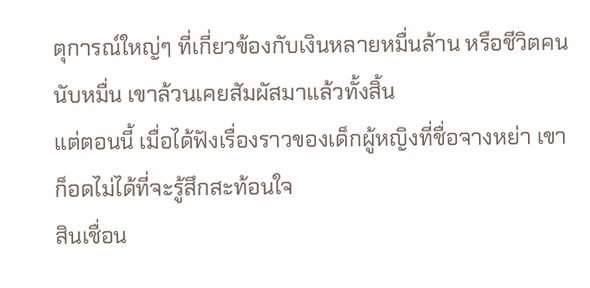ตุการณ์ใหญ่ๆ ที่เกี่ยวข้องกับเงินหลายหมื่นล้าน หรือชีวิตคนนับหมื่น เขาล้วนเคยสัมผัสมาแล้วทั้งสิ้น
แต่ตอนนี้ เมื่อได้ฟังเรื่องราวของเด็กผู้หญิงที่ชื่อจางหย่า เขาก็อดไม่ได้ที่จะรู้สึกสะท้อนใจ
สินเชื่อน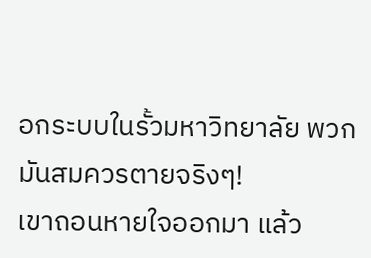อกระบบในรั้วมหาวิทยาลัย พวกมันสมควรตายจริงๆ!
เขาถอนหายใจออกมา แล้ว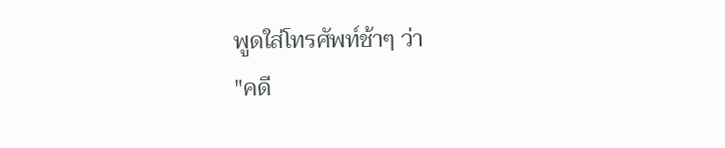พูดใส่โทรศัพท์ช้าๆ ว่า
"คดี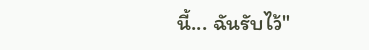นี้... ฉันรับไว้"